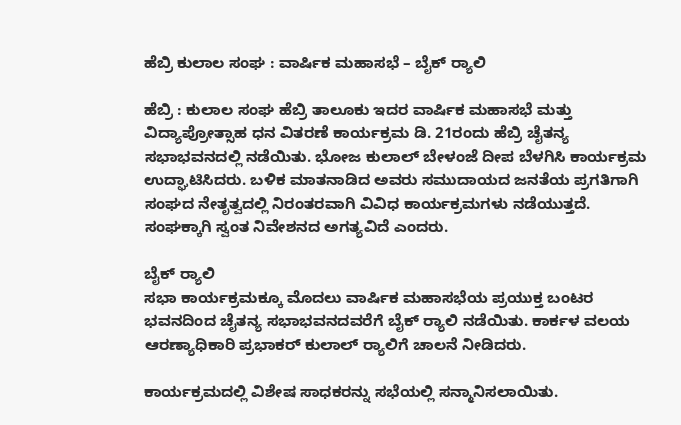ಹೆಬ್ರಿ ಕುಲಾಲ ಸಂಘ : ವಾರ್ಷಿಕ ಮಹಾಸಭೆ – ಬೈಕ್‌ ರ‍್ಯಾಲಿ

ಹೆಬ್ರಿ : ಕುಲಾಲ ಸಂಘ ಹೆಬ್ರಿ ತಾಲೂಕು ಇದರ ವಾರ್ಷಿಕ ಮಹಾಸಭೆ ಮತ್ತು ವಿದ್ಯಾಪ್ರೋತ್ಸಾಹ ಧನ ವಿತರಣೆ ಕಾರ್ಯಕ್ರಮ ಡಿ. 21ರಂದು ಹೆಬ್ರಿ ಚೈತನ್ಯ ಸಭಾಭವನದಲ್ಲಿ ನಡೆಯಿತು. ಭೋಜ ಕುಲಾಲ್ ಬೇಳಂಜೆ ದೀಪ ಬೆಳಗಿಸಿ ಕಾರ್ಯಕ್ರಮ ಉದ್ಘಾಟಿಸಿದರು. ಬಳಿಕ ಮಾತನಾಡಿದ ಅವರು ಸಮುದಾಯದ ಜನತೆಯ ಪ್ರಗತಿಗಾಗಿ ಸಂಘದ ನೇತೃತ್ವದಲ್ಲಿ ನಿರಂತರವಾಗಿ ವಿವಿಧ ಕಾರ್ಯಕ್ರಮಗಳು ನಡೆಯುತ್ತದೆ. ಸಂಘಕ್ಕಾಗಿ ಸ್ವಂತ ನಿವೇಶನದ ಅಗತ್ಯವಿದೆ ಎಂದರು.

ಬೈಕ್‌ ರ‍್ಯಾಲಿ
ಸಭಾ ಕಾರ್ಯಕ್ರಮಕ್ಕೂ ಮೊದಲು ವಾರ್ಷಿಕ ಮಹಾಸಭೆಯ ಪ್ರಯುಕ್ತ ಬಂಟರ ಭವನದಿಂದ ಚೈತನ್ಯ ಸಭಾಭವನದವರೆಗೆ ಬೈಕ್‌ ರ‍್ಯಾಲಿ ನಡೆಯಿತು. ಕಾರ್ಕಳ ವಲಯ ಆರಣ್ಯಾಧಿಕಾರಿ ಪ್ರಭಾಕರ್ ಕುಲಾಲ್ ರ‍್ಯಾಲಿಗೆ ಚಾಲನೆ ನೀಡಿದರು.

ಕಾರ್ಯಕ್ರಮದಲ್ಲಿ ವಿಶೇಷ ಸಾಧಕರನ್ನು ಸಭೆಯಲ್ಲಿ ಸನ್ಮಾನಿಸಲಾಯಿತು.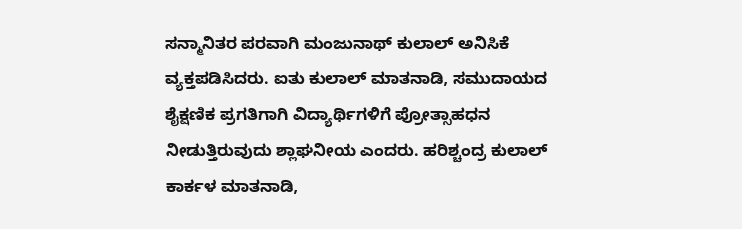ಸನ್ಮಾನಿತರ ಪರವಾಗಿ ಮಂಜುನಾಥ್ ಕುಲಾಲ್ ಅನಿಸಿಕೆ ವ್ಯಕ್ತಪಡಿಸಿದರು. ಐತು ಕುಲಾಲ್ ಮಾತನಾಡಿ, ಸಮುದಾಯದ ಶೈಕ್ಷಣಿಕ ಪ್ರಗತಿಗಾಗಿ ವಿದ್ಯಾರ್ಥಿಗಳಿಗೆ ಪ್ರೋತ್ಸಾಹಧನ ನೀಡುತ್ತಿರುವುದು ಶ್ಲಾಘನೀಯ ಎಂದರು. ಹರಿಶ್ಚಂದ್ರ ಕುಲಾಲ್ ಕಾರ್ಕಳ ಮಾತನಾಡಿ,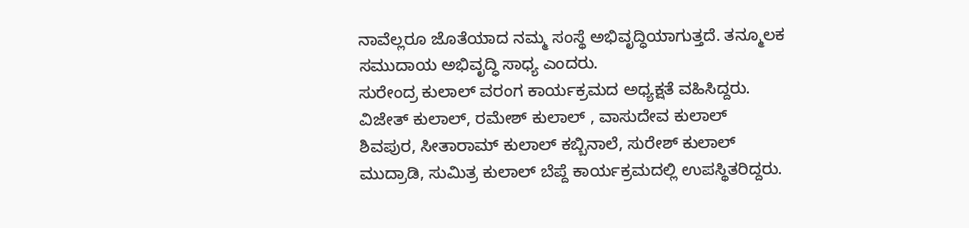ನಾವೆಲ್ಲರೂ ಜೊತೆಯಾದ ನಮ್ಮ ಸಂಸ್ಥೆ ಅಭಿವೃದ್ಧಿಯಾಗುತ್ತದೆ. ತನ್ಮೂಲಕ ಸಮುದಾಯ ಅಭಿವೃದ್ಧಿ ಸಾಧ್ಯ ಎಂದರು.
ಸುರೇಂದ್ರ ಕುಲಾಲ್ ವರಂಗ ಕಾರ್ಯಕ್ರಮದ ಅಧ್ಯಕ್ಷತೆ ವಹಿಸಿದ್ದರು. ವಿಜೇತ್ ಕುಲಾಲ್, ರಮೇಶ್ ಕುಲಾಲ್ , ವಾಸುದೇವ ಕುಲಾಲ್ ಶಿವಪುರ, ಸೀತಾರಾಮ್ ಕುಲಾಲ್ ಕಬ್ಬಿನಾಲೆ, ಸುರೇಶ್ ಕುಲಾಲ್ ಮುದ್ರಾಡಿ, ಸುಮಿತ್ರ ಕುಲಾಲ್ ಬೆಪ್ದೆ ಕಾರ್ಯಕ್ರಮದಲ್ಲಿ ಉಪಸ್ಥಿತರಿದ್ದರು.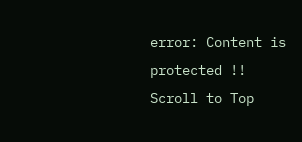error: Content is protected !!
Scroll to Top